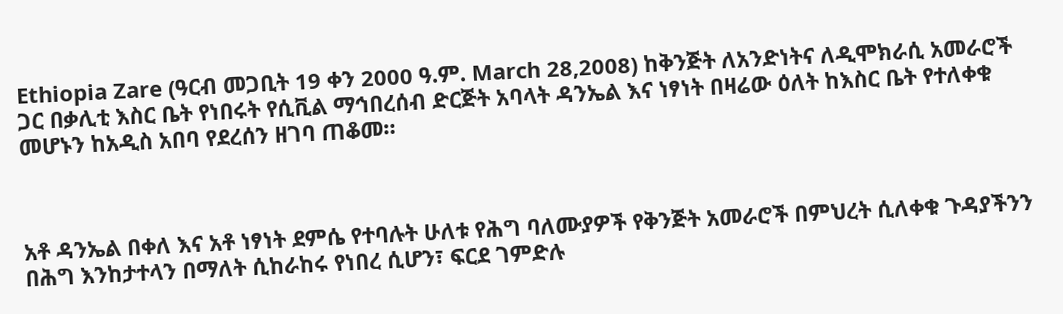Ethiopia Zare (ዓርብ መጋቢት 19 ቀን 2000 ዓ.ም. March 28,2008) ከቅንጅት ለአንድነትና ለዲሞክራሲ አመራሮች ጋር በቃሊቲ እስር ቤት የነበሩት የሲቪል ማኅበረሰብ ድርጅት አባላት ዳንኤል እና ነፃነት በዛሬው ዕለት ከእስር ቤት የተለቀቁ መሆኑን ከአዲስ አበባ የደረሰን ዘገባ ጠቆመ።



አቶ ዳንኤል በቀለ እና አቶ ነፃነት ደምሴ የተባሉት ሁለቱ የሕግ ባለሙያዎች የቅንጅት አመራሮች በምህረት ሲለቀቁ ጉዳያችንን በሕግ እንከታተላን በማለት ሲከራከሩ የነበረ ሲሆን፣ ፍርደ ገምድሉ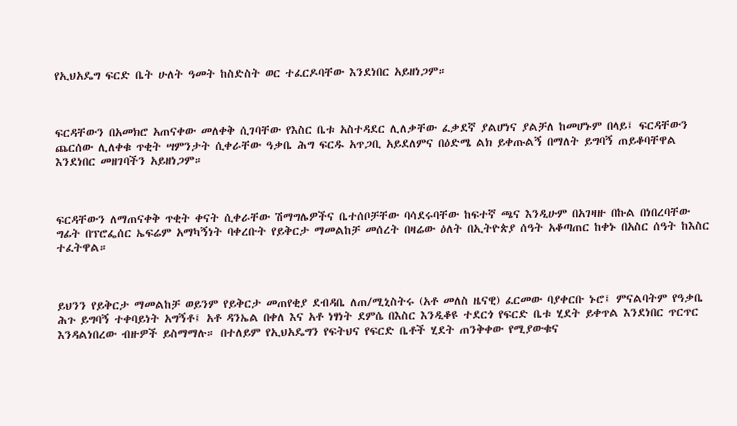የኢህአዴግ ፍርድ ቤት ሁለት ዓመት ከስድስት ወር ተፈርዶባቸው እንደነበር አይዘነጋም።



ፍርዳቸውን በአመክሮ አጠናቀው መለቀቅ ሲገባቸው የእስር ቤቱ አስተዳደር ሊለቃቸው ፈቃደኛ ያልሆነና ያልቻለ ከመሆኑም በላይ፤ ፍርዳቸውን ጨርሰው ሊለቀቁ ጥቂት ሣምንታት ሲቀራቸው ዓቃቤ ሕግ ፍርዱ አጥጋቢ አይደለምና በዕድሜ ልክ ይቀጡልኝ በማለት ይግባኝ ጠይቆባቸዋል እንደነበር መዘገባችን አይዘነጋም።



ፍርዳቸውን ለማጠናቀቅ ጥቂት ቀናት ሲቀራቸው ሽማግሌዎችና ቤተሰቦቻቸው ባሳደሩባቸው ከፍተኛ ጫና እንዲሁም በአገዛዙ በኩል በነበረባቸው ግፊት በፕሮፌሰር ኤፍሬም አማካኝነት ባቀረቡት የይቅርታ ማመልከቻ መሰረት በዛሬው ዕለት በኢትዮጵያ ሰዓት አቆጣጠር ከቀኑ በአስር ሰዓት ከእስር ተፈትዋል።



ይህንን የይቅርታ ማመልከቻ ወይንም የይቅርታ መጠየቂያ ደብዳቤ ለጠ/ሚኒስትሩ (አቶ መለስ ዜናዊ) ፈርመው ባያቀርቡ ኑሮ፤ ምናልባትም የዓቃቤ ሕጉ ይግባኝ ተቀባይነት አግኝቶ፤ አቶ ዳንኤል በቀለ እና አቶ ነፃነት ደምሴ በእስር እንዲቆዩ ተደርጎ የፍርድ ቤቱ ሂደት ይቀጥል እንደነበር ጥርጥር እንዳልነበረው ብዙዎች ይስማማሉ። በተለይም የኢህአዴግን የፍትህና የፍርድ ቤቶች ሂደት ጠንቅቀው የሚያውቁና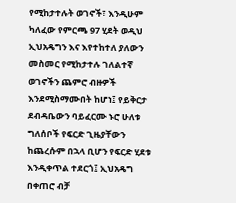የሚከታተሉት ወገኖች፣ እንዲሁም ካለፈው የምርጫ 97 ሂደት ወዲህ ኢህአዴግን እና እየተከተለ ያለውን መስመር የሚከታተሉ ገለልተኛ ወገኖችን ጨምሮ ብዙዎች እንደሚስማሙበት ከሆነ፤ የይቅርታ ደብዳቤውን ባይፈርሙ ኑሮ ሁለቱ ግለሰቦች የፍርድ ጊዜያቸውን ከጨረሱም በኋላ ቢሆን የፍርድ ሂደቱ እንዲቀጥል ተደርጎ፤ ኢህአዴግ በቀጠሮ ብቻ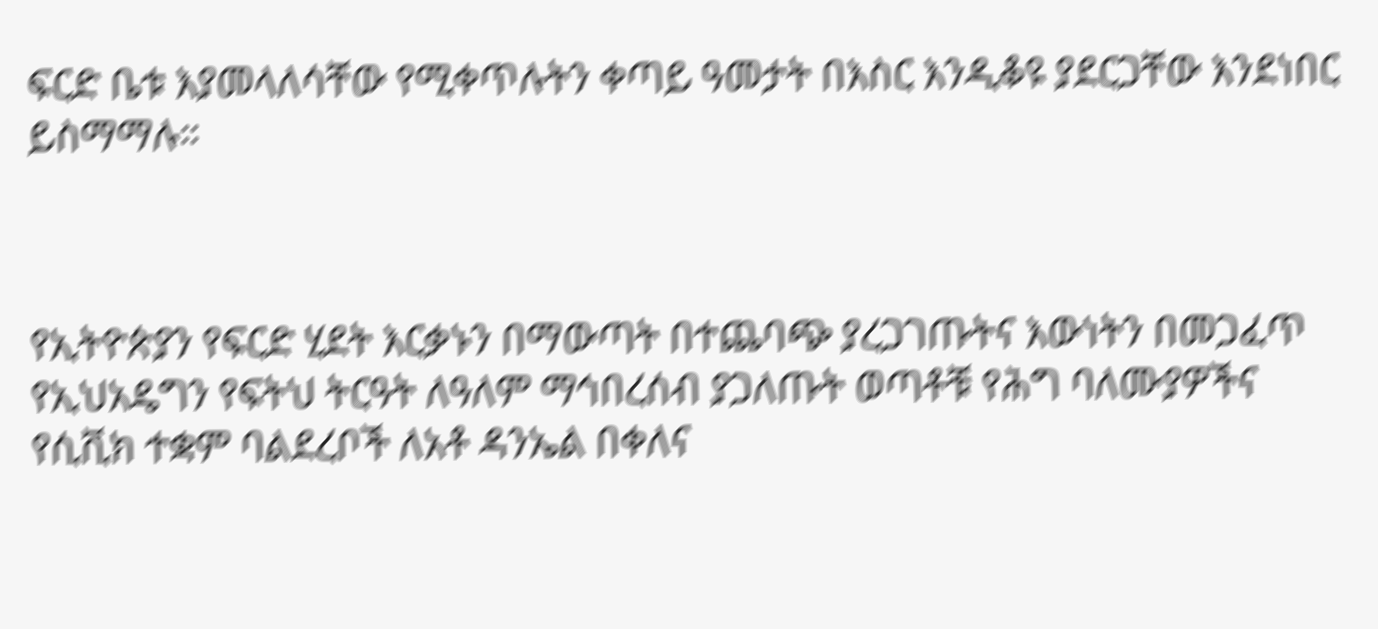ፍርድ ቤቱ እያመላለሳቸው የሚቀጥሉትን ቀጣይ ዓመታት በእስር እንዲቆዩ ያደርጋቸው እንደነበር ይስማማሉ።



የኢትዮጵያን የፍርድ ሂደት እርቃኑን በማውጣት በተጨባጭ ያረጋገጡትና እውነትን በመጋፈጥ የኢህአዴግን የፍትህ ትርዓት ለዓለም ማኅበረሰብ ያጋለጡት ወጣቶቹ የሕግ ባለሙያዎችና የሲቪክ ተቋም ባልደረቦች ለአቶ ዳንኤል በቀለና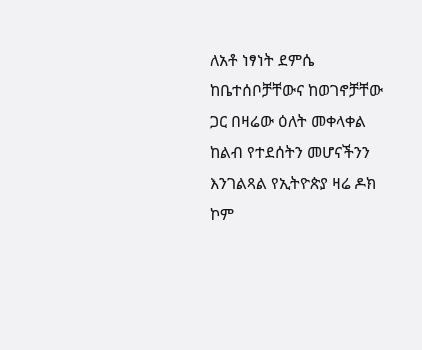ለአቶ ነፃነት ደምሴ ከቤተሰቦቻቸውና ከወገኖቻቸው ጋር በዛሬው ዕለት መቀላቀል ከልብ የተደሰትን መሆናችንን እንገልጻል የኢትዮጵያ ዛሬ ዶክ ኮም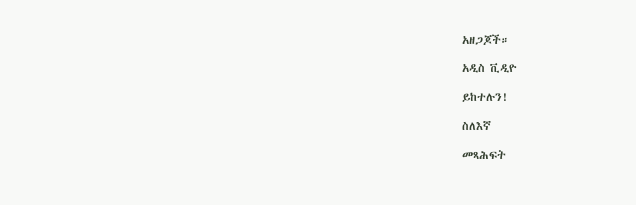አዘጋጆች።

አዲስ ቪዲዮ

ይከተሉን!

ስለእኛ

መጻሕፍት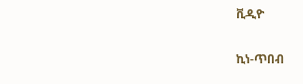ቪዲዮ

ኪነ-ጥበብ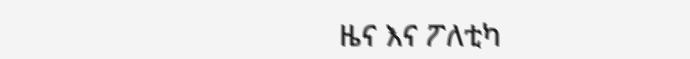ዜና እና ፖለቲካ